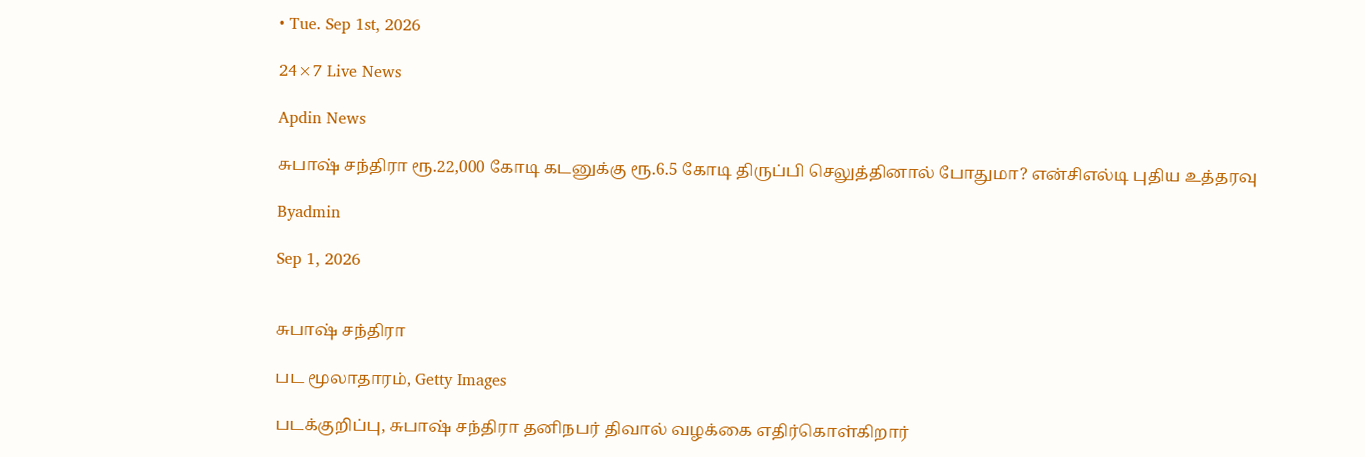• Tue. Sep 1st, 2026

24×7 Live News

Apdin News

சுபாஷ் சந்திரா ரூ.22,000 கோடி கடனுக்கு ரூ.6.5 கோடி திருப்பி செலுத்தினால் போதுமா? என்சிஎல்டி புதிய உத்தரவு

Byadmin

Sep 1, 2026


சுபாஷ் சந்திரா

பட மூலாதாரம், Getty Images

படக்குறிப்பு, சுபாஷ் சந்திரா தனிநபர் திவால் வழக்கை எதிர்கொள்கிறார்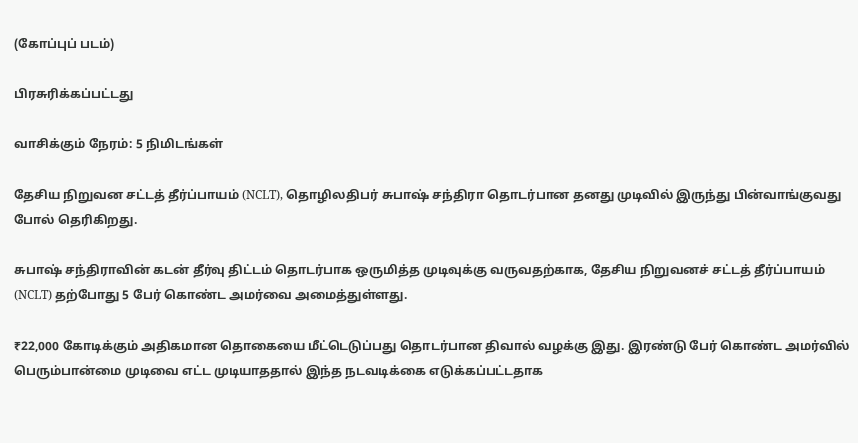(கோப்புப் படம்)

பிரசுரிக்கப்பட்டது

வாசிக்கும் நேரம்: 5 நிமிடங்கள்

தேசிய நிறுவன சட்டத் தீர்ப்பாயம் (NCLT), தொழிலதிபர் சுபாஷ் சந்திரா தொடர்பான தனது முடிவில் இருந்து பின்வாங்குவது போல் தெரிகிறது.

சுபாஷ் சந்திராவின் கடன் தீர்வு திட்டம் தொடர்பாக ஒருமித்த முடிவுக்கு வருவதற்காக, தேசிய நிறுவனச் சட்டத் தீர்ப்பாயம் (NCLT) தற்போது 5 பேர் கொண்ட அமர்வை அமைத்துள்ளது.

₹22,000 கோடிக்கும் அதிகமான தொகையை மீட்டெடுப்பது தொடர்பான திவால் வழக்கு இது. இரண்டு பேர் கொண்ட அமர்வில் பெரும்பான்மை முடிவை எட்ட முடியாததால் இந்த நடவடிக்கை எடுக்கப்பட்டதாக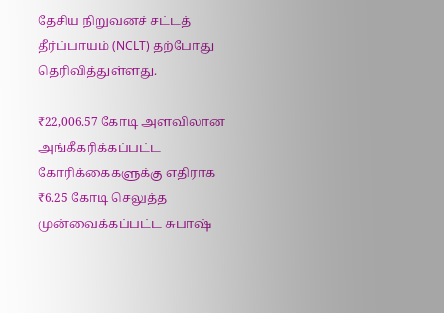தேசிய நிறுவனச் சட்டத் தீர்ப்பாயம் (NCLT) தற்போது தெரிவித்துள்ளது.

₹22,006.57 கோடி அளவிலான அங்கீகரிக்கப்பட்ட கோரிக்கைகளுக்கு எதிராக ₹6.25 கோடி செலுத்த முன்வைக்கப்பட்ட சுபாஷ்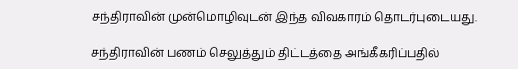சந்திராவின் முன்மொழிவுடன் இந்த விவகாரம் தொடர்புடையது.

சந்திராவின் பணம் செலுத்தும் திட்டத்தை அங்கீகரிப்பதில்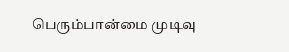பெரும்பான்மை முடிவு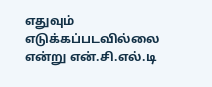எதுவும் எடுக்கப்படவில்லை என்று என்.சி.எல்.டி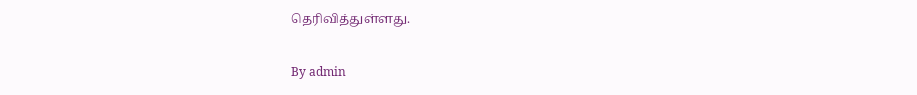தெரிவித்துள்ளது.

By admin